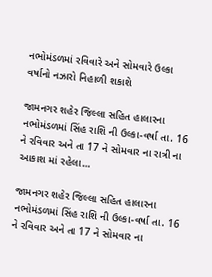નભોમંડળમાં રવિવારે અને સોમવારે ઉલ્કા વર્ષાનો નઝારો નિહાળી શકાશે

જામનગર શહેર જિલ્લા સહિત હાલારના નભોમંડળમાં સિંહ રાશિ ની ઉલ્કા-વર્ષા તા. 16 ને રવિવાર અને તા 17 ને સોમવાર ના રાત્રી ના આકાશ માં રહેલા…

જામનગર શહેર જિલ્લા સહિત હાલારના નભોમંડળમાં સિંહ રાશિ ની ઉલ્કા-વર્ષા તા. 16 ને રવિવાર અને તા 17 ને સોમવાર ના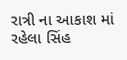રાત્રી ના આકાશ માં રહેલા સિંહ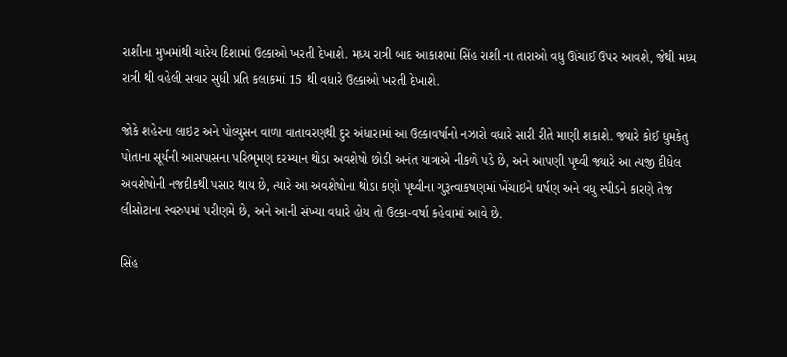રાશીના મુખમાંથી ચારેય દિશામાં ઉલ્કાઓ ખરતી દેખાશે. મધ્ય રાત્રી બાદ આકાશમાં સિંહ રાશી ના તારાઓ વધુ ઊંચાઈ ઉપર આવશે, જેથી મધ્ય રાત્રી થી વહેલી સવાર સુધી પ્રતિ કલાકમાં 15 થી વધારે ઉલ્કાઓ ખરતી દેખાશે.

જોકે શહેરના લાઇટ અને પોલ્યુસન વાળા વાતાવરણથી દુર અંધારામાં આ ઉલ્કાવર્ષાનો નઝારો વધારે સારી રીતે માણી શકાશે. જ્યારે કોઈ ધુમકેતુ પોતાના સૂર્યની આસપાસના પરિભૃમણ દરમ્યાન થોડા અવશેષો છોડી અનંત યાત્રાએ નીકળે પડે છે, અને આપણી પૃથ્વી જ્યારે આ ત્યજી દીધેલ અવશેષોની નજદીકથી પસાર થાય છે, ત્યારે આ અવશેષોના થોડા કણો પૃથ્વીના ગુરૂત્વાકષણમાં ખેંચાઇને ઘર્ષણ અને વધુ સ્પીડને કારણે તેજ લીસોટાના સ્વરુપમાં પરીણમે છે, અને આની સંખ્યા વધારે હોય તો ઉલ્કા-વર્ષા કહેવામાં આવે છે.

સિંહ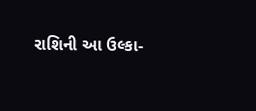રાશિની આ ઉલ્કા-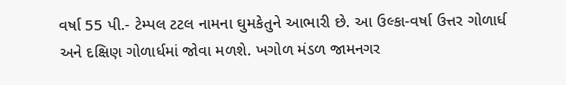વર્ષા 55 પી.- ટેમ્પલ ટટલ નામના ઘુમકેતુને આભારી છે. આ ઉલ્કા-વર્ષા ઉત્તર ગોળાર્ધ અને દક્ષિણ ગોળાર્ધમાં જોવા મળશે. ખગોળ મંડળ જામનગર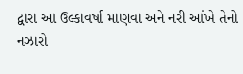દ્વારા આ ઉલ્કાવર્ષા માણવા અને નરી આંખે તેનો નઝારો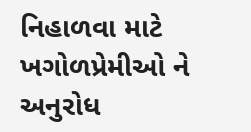નિહાળવા માટે ખગોળપ્રેમીઓ ને અનુરોધ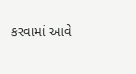કરવામાં આવે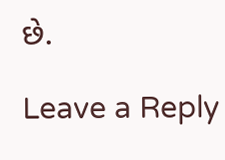છે.

Leave a Reply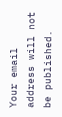Your email address will not be published.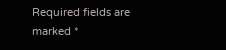Required fields are marked *